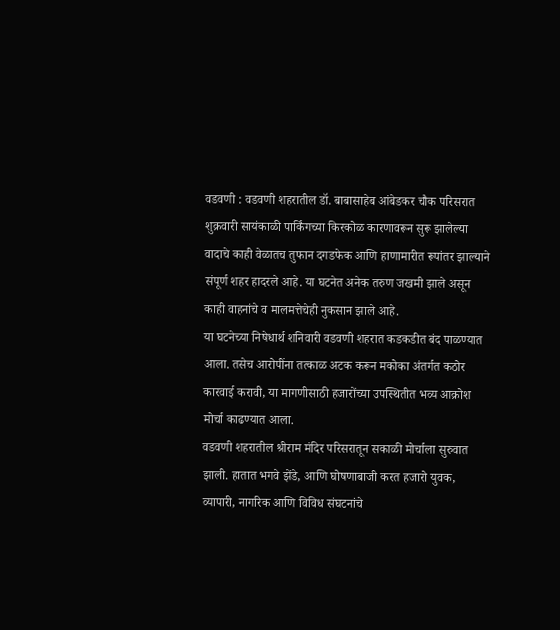वडवणी : वडवणी शहरातील डॉ. बाबासाहेब आंबेडकर चौक परिसरात शुक्रवारी सायंकाळी पार्किंगच्या किरकोळ कारणावरून सुरू झालेल्या वादाचे काही वेळातच तुफान दगडफेक आणि हाणामारीत रूपांतर झाल्याने संपूर्ण शहर हादरले आहे. या घटनेत अनेक तरुण जखमी झाले असून काही वाहनांचे व मालमत्तेचेही नुकसान झाले आहे.
या घटनेच्या निषेधार्थ शनिवारी वडवणी शहरात कडकडीत बंद पाळण्यात आला. तसेच आरोपींना तत्काळ अटक करून मकोका अंतर्गत कठोर कारवाई करावी, या मागणीसाठी हजारोंच्या उपस्थितीत भव्य आक्रोश मोर्चा काढण्यात आला.
वडवणी शहरातील श्रीराम मंदिर परिसरातून सकाळी मोर्चाला सुरुवात झाली. हातात भगवे झेंडे, आणि घोषणाबाजी करत हजारो युवक, व्यापारी, नागरिक आणि विविध संघटनांचे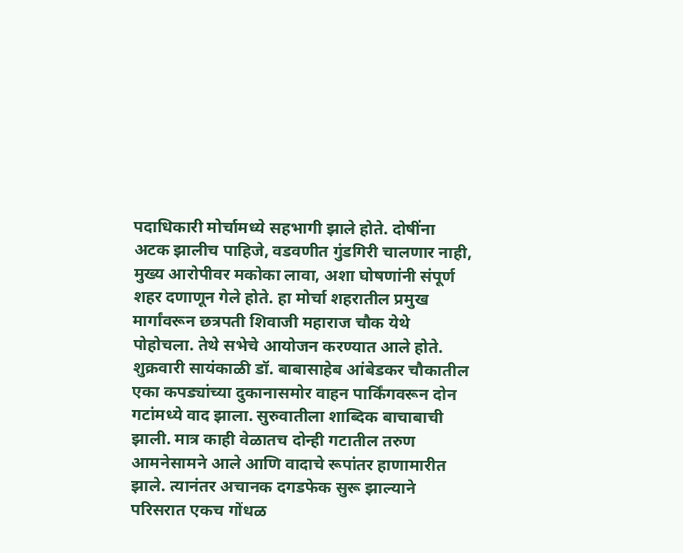पदाधिकारी मोर्चामध्ये सहभागी झाले होते. दोषींना अटक झालीच पाहिजे, वडवणीत गुंडगिरी चालणार नाही, मुख्य आरोपीवर मकोका लावा, अशा घोषणांनी संपूर्ण शहर दणाणून गेले होते. हा मोर्चा शहरातील प्रमुख मार्गांवरून छत्रपती शिवाजी महाराज चौक येथे पोहोचला. तेथे सभेचे आयोजन करण्यात आले होते.
शुक्रवारी सायंकाळी डॉ. बाबासाहेब आंबेडकर चौकातील एका कपड्यांच्या दुकानासमोर वाहन पार्किंगवरून दोन गटांमध्ये वाद झाला. सुरुवातीला शाब्दिक बाचाबाची झाली. मात्र काही वेळातच दोन्ही गटातील तरुण आमनेसामने आले आणि वादाचे रूपांतर हाणामारीत झाले. त्यानंतर अचानक दगडफेक सुरू झाल्याने परिसरात एकच गोंधळ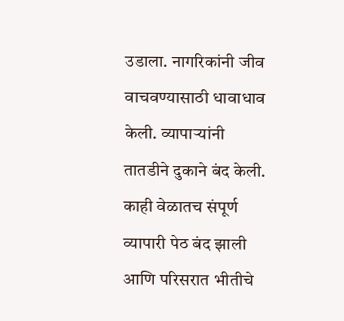उडाला. नागरिकांनी जीव वाचवण्यासाठी धावाधाव केली. व्यापाऱ्यांनी तातडीने दुकाने बंद केली.
काही वेळातच संपूर्ण व्यापारी पेठ बंद झाली आणि परिसरात भीतीचे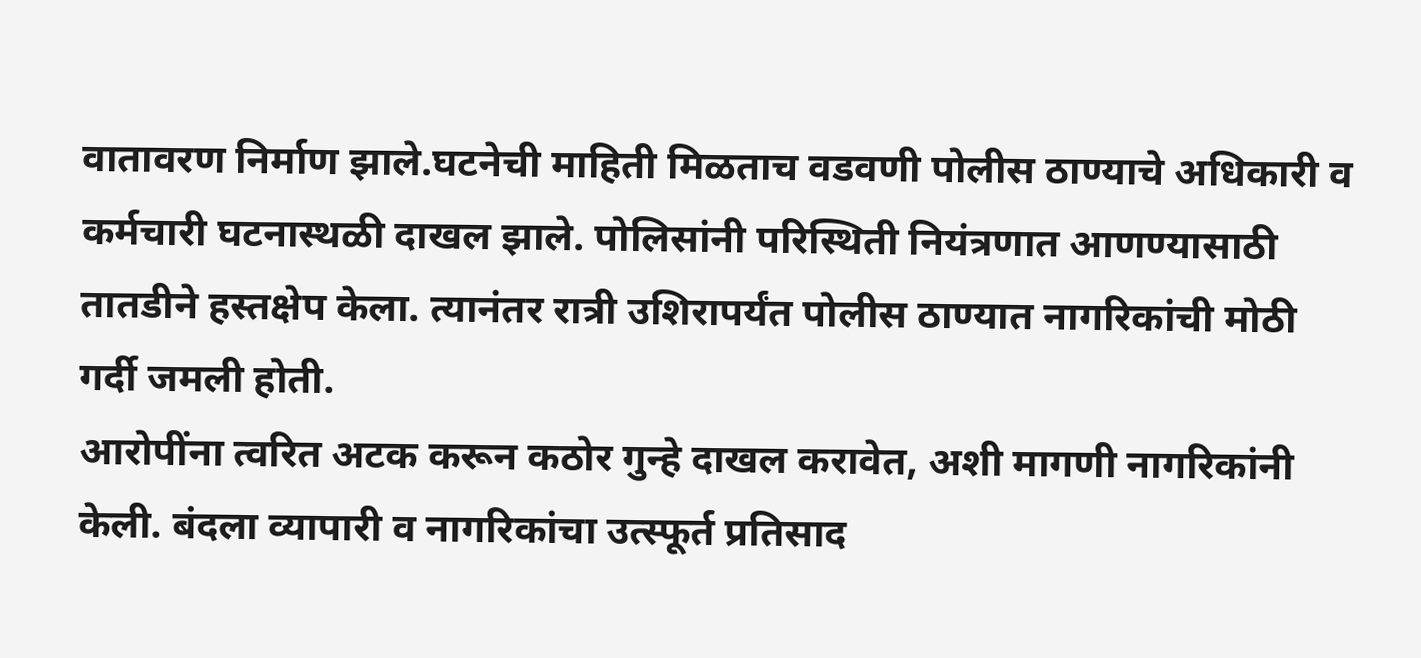वातावरण निर्माण झाले.घटनेची माहिती मिळताच वडवणी पोलीस ठाण्याचे अधिकारी व कर्मचारी घटनास्थळी दाखल झाले. पोलिसांनी परिस्थिती नियंत्रणात आणण्यासाठी तातडीने हस्तक्षेप केला. त्यानंतर रात्री उशिरापर्यंत पोलीस ठाण्यात नागरिकांची मोठी गर्दी जमली होती.
आरोपींना त्वरित अटक करून कठोर गुन्हे दाखल करावेत, अशी मागणी नागरिकांनी केली. बंदला व्यापारी व नागरिकांचा उत्स्फूर्त प्रतिसाद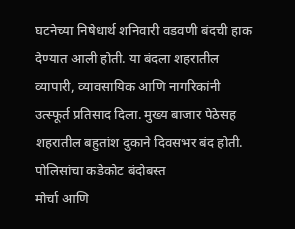घटनेच्या निषेधार्थ शनिवारी वडवणी बंदची हाक देण्यात आली होती. या बंदला शहरातील व्यापारी, व्यावसायिक आणि नागरिकांनी उत्स्फूर्त प्रतिसाद दिला. मुख्य बाजार पेठेसह शहरातील बहुतांश दुकाने दिवसभर बंद होती.
पोलिसांचा कडेकोट बंदोबस्त
मोर्चा आणि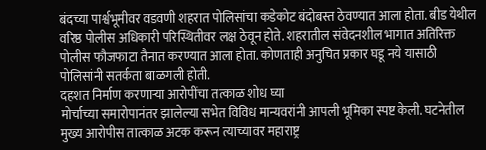बंदच्या पार्श्वभूमीवर वडवणी शहरात पोलिसांचा कडेकोट बंदोबस्त ठेवण्यात आला होता. बीड येथील वरिष्ठ पोलीस अधिकारी परिस्थितीवर लक्ष ठेवून होते. शहरातील संवेदनशील भागात अतिरिक्त पोलीस फौजफाटा तैनात करण्यात आला होता. कोणताही अनुचित प्रकार घडू नये यासाठी पोलिसांनी सतर्कता बाळगली होती.
दहशत निर्माण करणाऱ्या आरोपींचा तत्काळ शोध घ्या
मोर्चाच्या समारोपानंतर झालेल्या सभेत विविध मान्यवरांनी आपली भूमिका स्पष्ट केली. घटनेतील मुख्य आरोपीस तात्काळ अटक करून त्याच्यावर महाराष्ट्र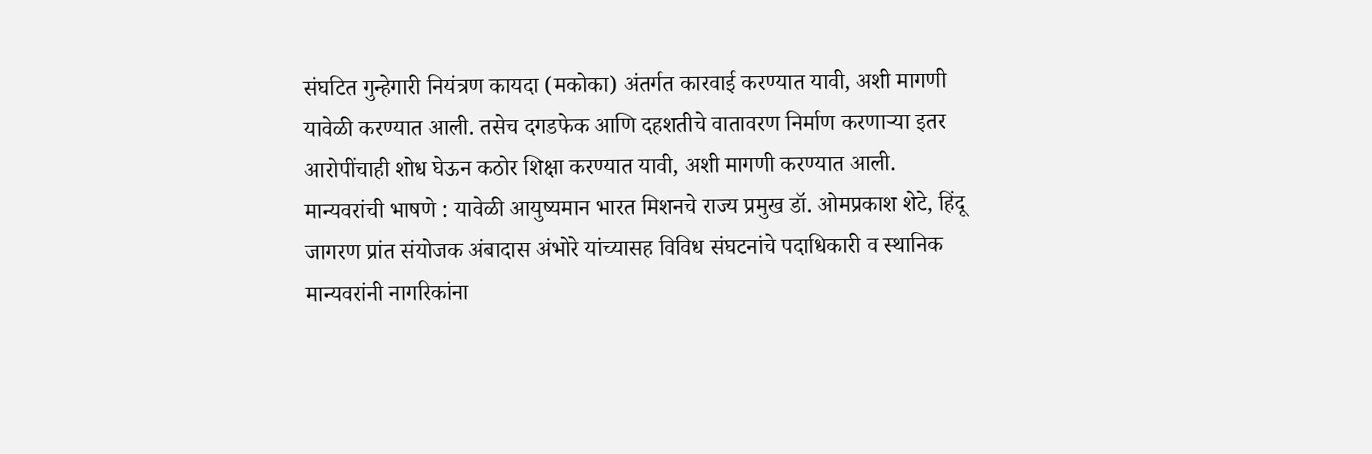संघटित गुन्हेगारी नियंत्रण कायदा (मकोका) अंतर्गत कारवाई करण्यात यावी, अशी मागणी यावेळी करण्यात आली. तसेच दगडफेक आणि दहशतीचे वातावरण निर्माण करणाऱ्या इतर आरोपींचाही शोध घेऊन कठोर शिक्षा करण्यात यावी, अशी मागणी करण्यात आली.
मान्यवरांची भाषणे : यावेळी आयुष्यमान भारत मिशनचे राज्य प्रमुख डॉ. ओमप्रकाश शेटे, हिंदू जागरण प्रांत संयोजक अंबादास अंभोरे यांच्यासह विविध संघटनांचे पदाधिकारी व स्थानिक मान्यवरांनी नागरिकांना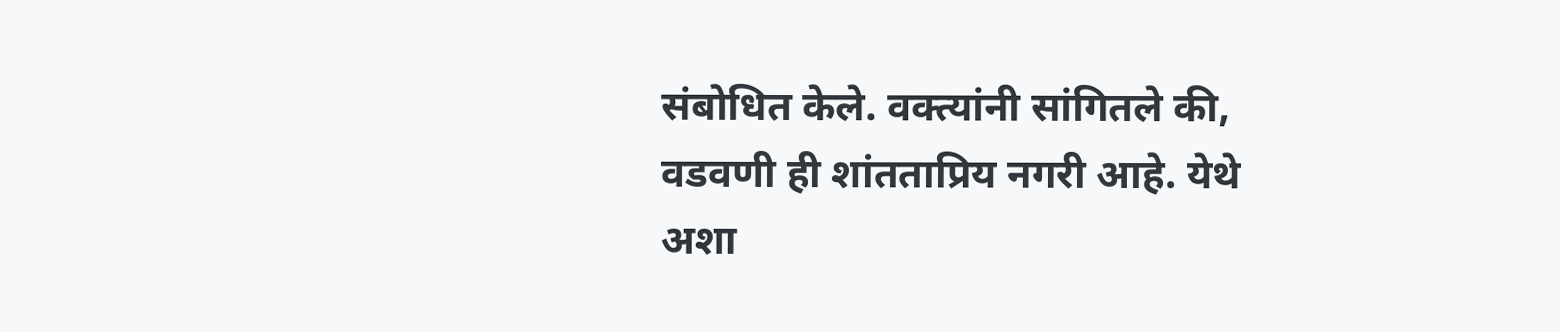संबोधित केले. वक्त्यांनी सांगितले की, वडवणी ही शांतताप्रिय नगरी आहे. येथे अशा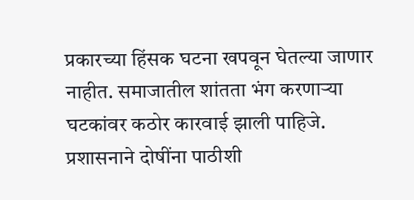प्रकारच्या हिंसक घटना खपवून घेतल्या जाणार नाहीत. समाजातील शांतता भंग करणाऱ्या घटकांवर कठोर कारवाई झाली पाहिजे. प्रशासनाने दोषींना पाठीशी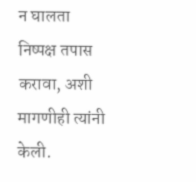न घालता निष्पक्ष तपास करावा, अशी मागणीही त्यांनी केली.